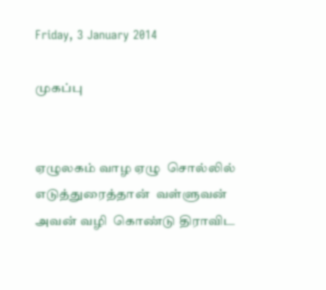Friday, 3 January 2014

முகப்பு


ஏழுலகம் வாழ ஏழு  சொல்லில் எடுத்துரைத்தான்  வள்ளுவன்  அவன் வழி  கொண்டு திராவிட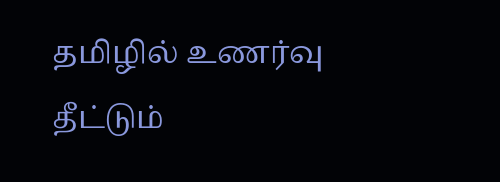தமிழில் உணர்வு  தீட்டும்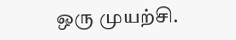ஒரு முயற்சி.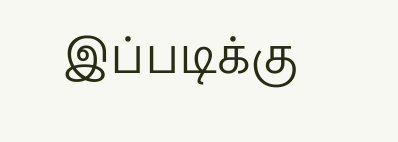இப்படிக்கு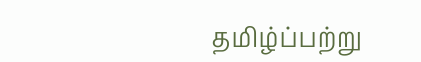தமிழ்ப்பற்று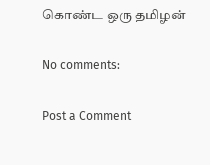கொண்ட ஒரு தமிழன்

No comments:

Post a Comment